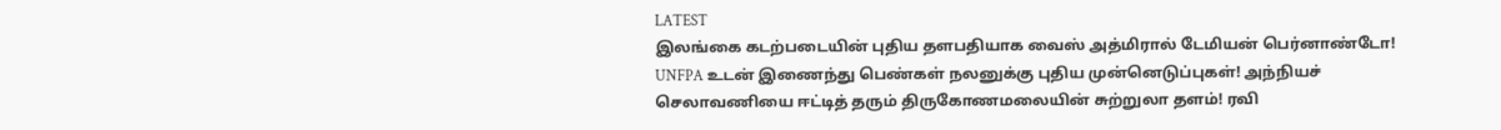LATEST
இலங்கை கடற்படையின் புதிய தளபதியாக வைஸ் அத்மிரால் டேமியன் பெர்னாண்டோ! UNFPA உடன் இணைந்து பெண்கள் நலனுக்கு புதிய முன்னெடுப்புகள்! அந்நியச் செலாவணியை ஈட்டித் தரும் திருகோணமலையின் சுற்றுலா தளம்! ரவி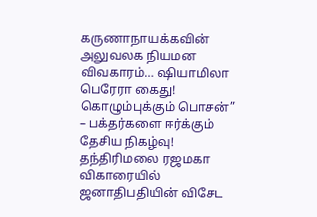கருணாநாயக்கவின் அலுவலக நியமன விவகாரம்… ஷியாமிலா பெரேரா கைது! கொழும்புக்கும் பொசன்” – பக்தர்களை ஈர்க்கும் தேசிய நிகழ்வு! தந்திரிமலை ரஜமகா விகாரையில் ஜனாதிபதியின் விசேட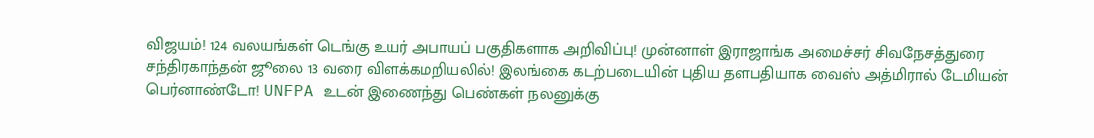விஜயம்! 124 வலயங்கள் டெங்கு உயர் அபாயப் பகுதிகளாக அறிவிப்பு! முன்னாள் இராஜாங்க அமைச்சர் சிவநேசத்துரை சந்திரகாந்தன் ஜூலை 13 வரை விளக்கமறியலில்! இலங்கை கடற்படையின் புதிய தளபதியாக வைஸ் அத்மிரால் டேமியன் பெர்னாண்டோ! UNFPA உடன் இணைந்து பெண்கள் நலனுக்கு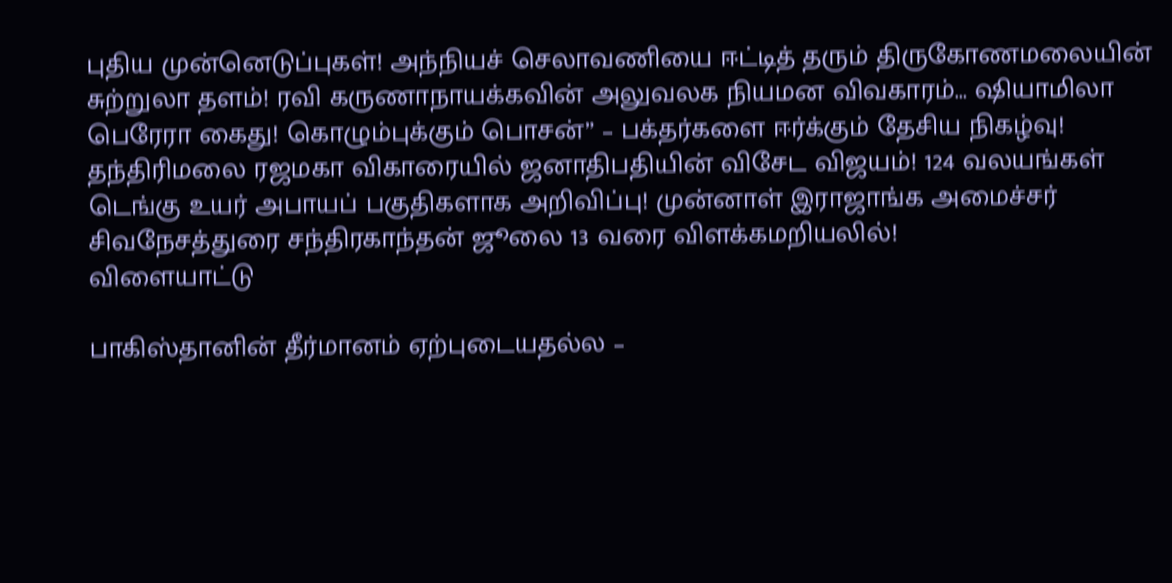புதிய முன்னெடுப்புகள்! அந்நியச் செலாவணியை ஈட்டித் தரும் திருகோணமலையின் சுற்றுலா தளம்! ரவி கருணாநாயக்கவின் அலுவலக நியமன விவகாரம்… ஷியாமிலா பெரேரா கைது! கொழும்புக்கும் பொசன்” – பக்தர்களை ஈர்க்கும் தேசிய நிகழ்வு! தந்திரிமலை ரஜமகா விகாரையில் ஜனாதிபதியின் விசேட விஜயம்! 124 வலயங்கள் டெங்கு உயர் அபாயப் பகுதிகளாக அறிவிப்பு! முன்னாள் இராஜாங்க அமைச்சர் சிவநேசத்துரை சந்திரகாந்தன் ஜூலை 13 வரை விளக்கமறியலில்!
விளையாட்டு

பாகிஸ்தானின் தீர்மானம் ஏற்புடையதல்ல –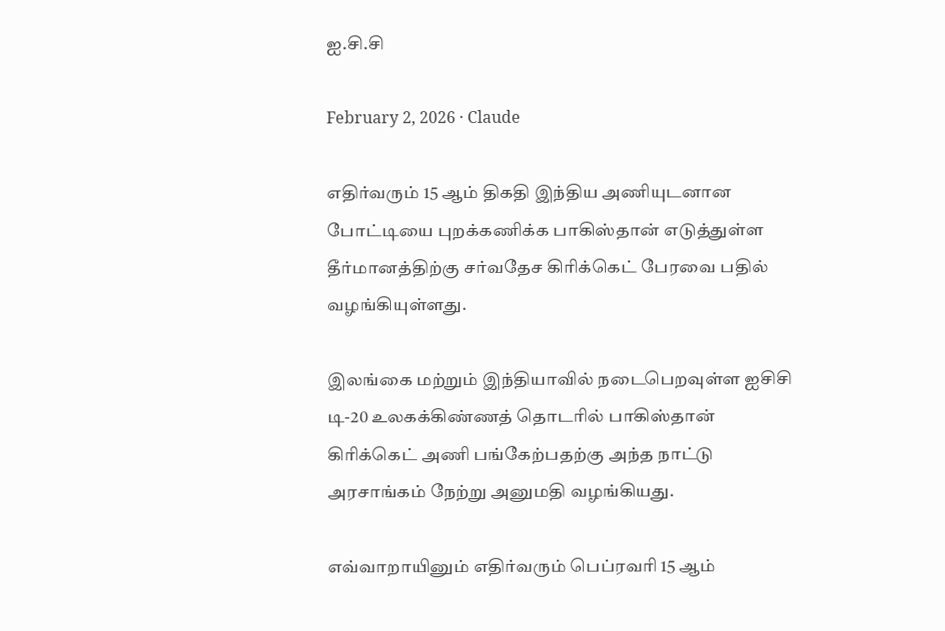ஐ.சி.சி

February 2, 2026 · Claude

எதிர்வரும் 15 ஆம் திகதி இந்திய அணியுடனான போட்டியை புறக்கணிக்க பாகிஸ்தான் எடுத்துள்ள தீர்மானத்திற்கு சர்வதேச கிரிக்கெட் பேரவை பதில் வழங்கியுள்ளது.

இலங்கை மற்றும் இந்தியாவில் நடைபெறவுள்ள ஐசிசி டி-20 உலகக்கிண்ணத் தொடரில் பாகிஸ்தான் கிரிக்கெட் அணி பங்கேற்பதற்கு அந்த நாட்டு அரசாங்கம் நேற்று அனுமதி வழங்கியது.

எவ்வாறாயினும் எதிர்வரும் பெப்ரவரி 15 ஆம்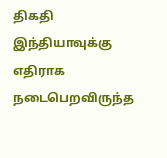திகதி இந்தியாவுக்கு எதிராக நடைபெறவிருந்த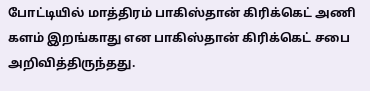போட்டியில் மாத்திரம் பாகிஸ்தான் கிரிக்கெட் அணி களம் இறங்காது என பாகிஸ்தான் கிரிக்கெட் சபை அறிவித்திருந்தது.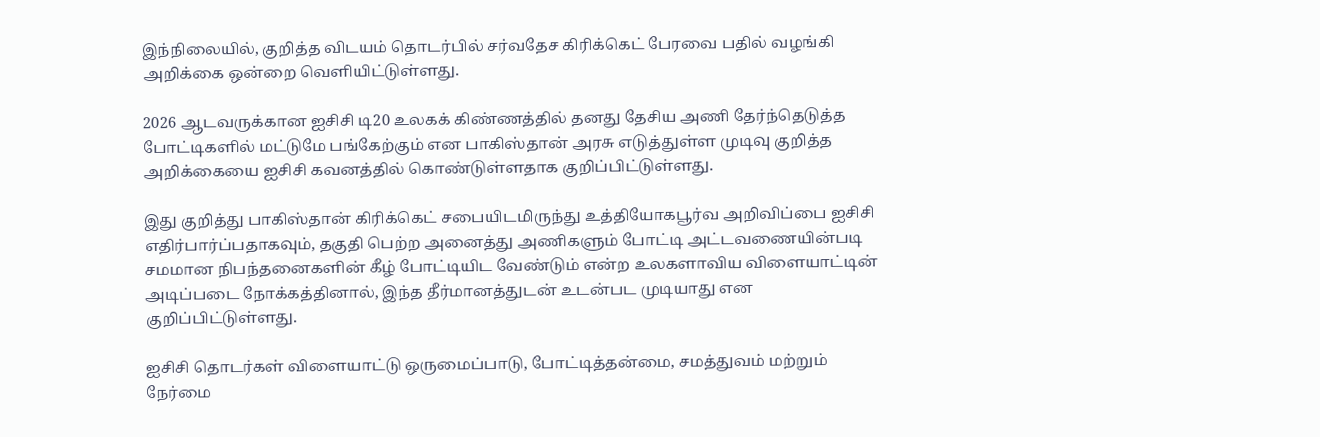இந்நிலையில், குறித்த விடயம் தொடர்பில் சர்வதேச கிரிக்கெட் பேரவை பதில் வழங்கி அறிக்கை ஒன்றை வௌியிட்டுள்ளது.

2026 ஆடவருக்கான ஐசிசி டி20 உலகக் கிண்ணத்தில் தனது தேசிய அணி தேர்ந்தெடுத்த போட்டிகளில் மட்டுமே பங்கேற்கும் என பாகிஸ்தான் அரசு எடுத்துள்ள முடிவு குறித்த அறிக்கையை ஐசிசி கவனத்தில் கொண்டுள்ளதாக குறிப்பிட்டுள்ளது.

இது குறித்து பாகிஸ்தான் கிரிக்கெட் சபையிடமிருந்து உத்தியோகபூர்வ அறிவிப்பை ஐசிசி எதிர்பார்ப்பதாகவும், தகுதி பெற்ற அனைத்து அணிகளும் போட்டி அட்டவணையின்படி சமமான நிபந்தனைகளின் கீழ் போட்டியிட வேண்டும் என்ற உலகளாவிய விளையாட்டின் அடிப்படை நோக்கத்தினால், இந்த தீர்மானத்துடன் உடன்பட முடியாது என குறிப்பிட்டுள்ளது.

ஐசிசி தொடர்கள் விளையாட்டு ஒருமைப்பாடு, போட்டித்தன்மை, சமத்துவம் மற்றும் நேர்மை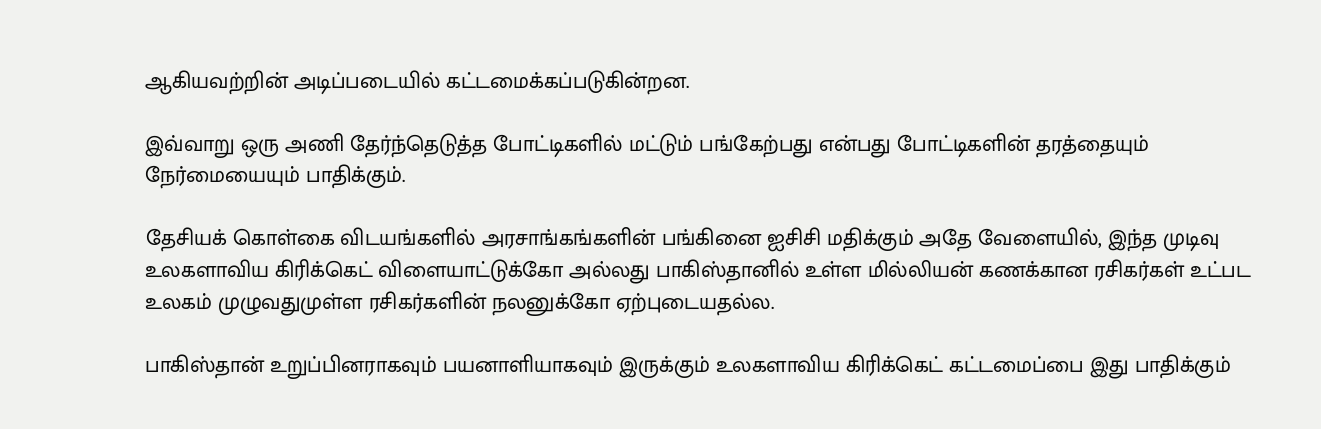ஆகியவற்றின் அடிப்படையில் கட்டமைக்கப்படுகின்றன.

இவ்வாறு ஒரு அணி தேர்ந்தெடுத்த போட்டிகளில் மட்டும் பங்கேற்பது என்பது போட்டிகளின் தரத்தையும் நேர்மையையும் பாதிக்கும்.

தேசியக் கொள்கை விடயங்களில் அரசாங்கங்களின் பங்கினை ஐசிசி மதிக்கும் அதே வேளையில், இந்த முடிவு உலகளாவிய கிரிக்கெட் விளையாட்டுக்கோ அல்லது பாகிஸ்தானில் உள்ள மில்லியன் கணக்கான ரசிகர்கள் உட்பட உலகம் முழுவதுமுள்ள ரசிகர்களின் நலனுக்கோ ஏற்புடையதல்ல.

பாகிஸ்தான் உறுப்பினராகவும் பயனாளியாகவும் இருக்கும் உலகளாவிய கிரிக்கெட் கட்டமைப்பை இது பாதிக்கும்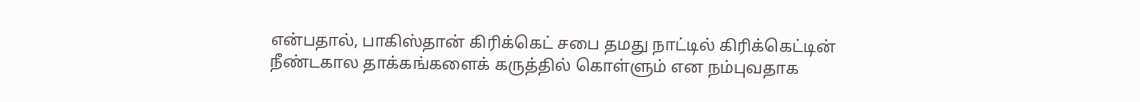என்பதால், பாகிஸ்தான் கிரிக்கெட் சபை தமது நாட்டில் கிரிக்கெட்டின் நீண்டகால தாக்கங்களைக் கருத்தில் கொள்ளும் என நம்புவதாக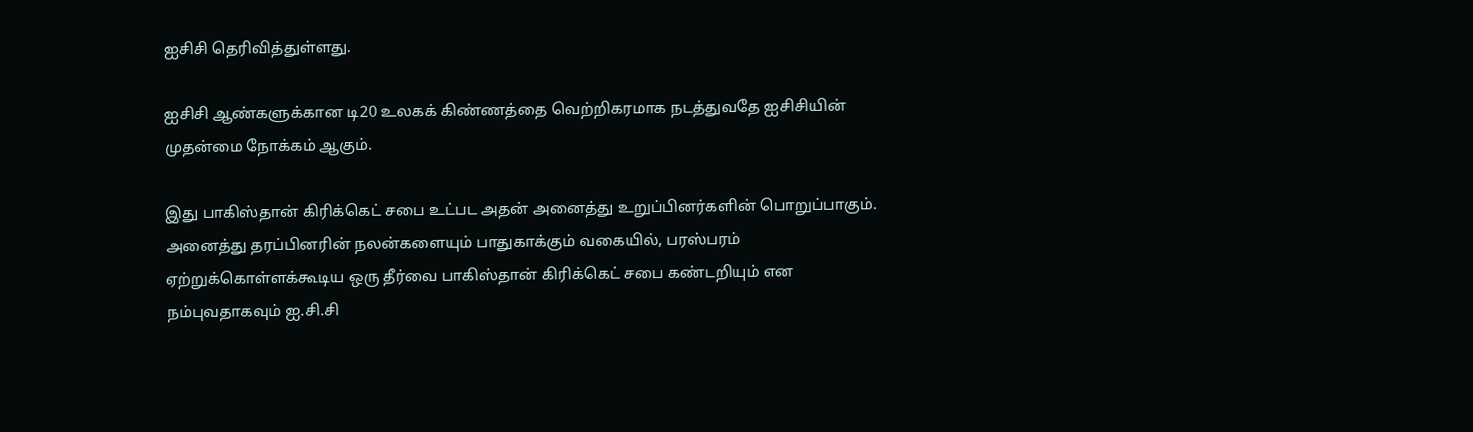ஐசிசி தெரிவித்துள்ளது.

ஐசிசி ஆண்களுக்கான டி20 உலகக் கிண்ணத்தை வெற்றிகரமாக நடத்துவதே ஐசிசியின் முதன்மை நோக்கம் ஆகும்.

இது பாகிஸ்தான் கிரிக்கெட் சபை உட்பட அதன் அனைத்து உறுப்பினர்களின் பொறுப்பாகும். அனைத்து தரப்பினரின் நலன்களையும் பாதுகாக்கும் வகையில், பரஸ்பரம் ஏற்றுக்கொள்ளக்கூடிய ஒரு தீர்வை பாகிஸ்தான் கிரிக்கெட் சபை கண்டறியும் என நம்புவதாகவும் ஐ.சி.சி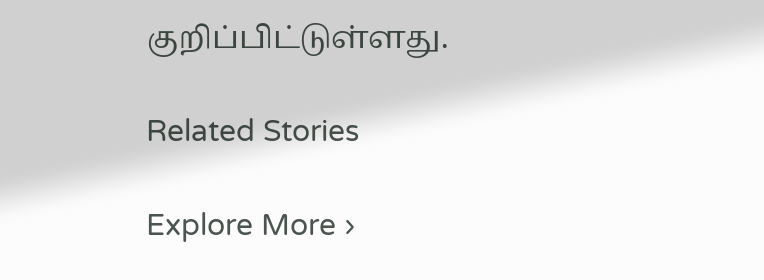குறிப்பிட்டுள்ளது.

Related Stories

Explore More ›